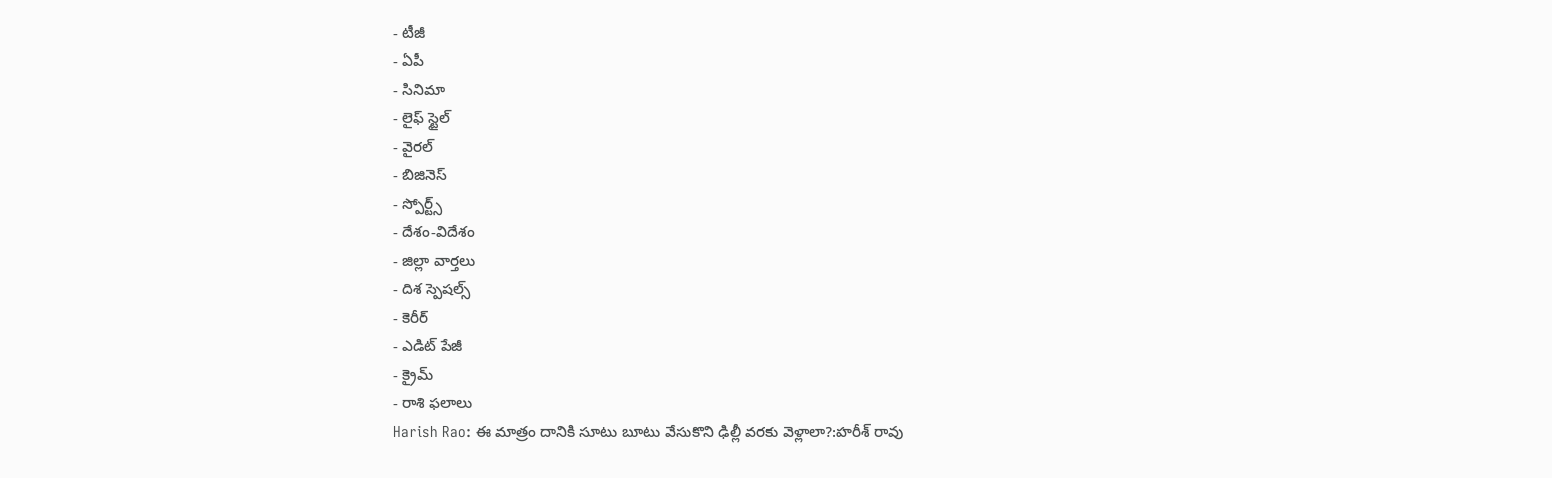- టీజీ
- ఏపీ
- సినిమా
- లైఫ్ స్టైల్
- వైరల్
- బిజినెస్
- స్పోర్ట్స్
- దేశం-విదేశం
- జిల్లా వార్తలు
- దిశ స్పెషల్స్
- కెరీర్
- ఎడిట్ పేజీ
- క్రైమ్
- రాశి ఫలాలు
Harish Rao: ఈ మాత్రం దానికి సూటు బూటు వేసుకొని ఢిల్లీ వరకు వెళ్లాలా?:హరీశ్ రావు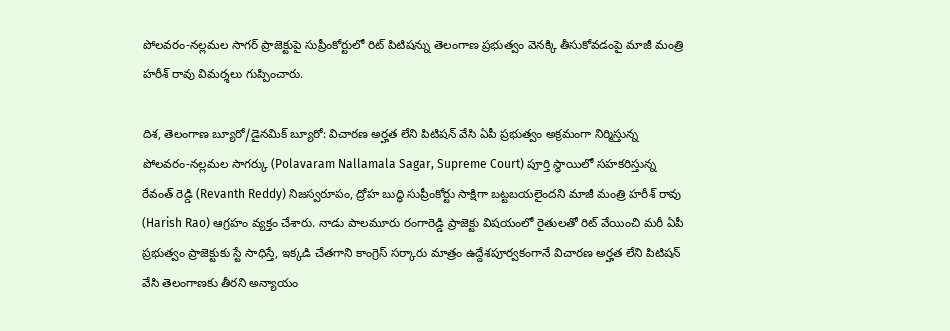పోలవరం-నల్లమల సాగర్ ప్రాజెక్టుపై సుప్రీంకోర్టులో రిట్ పిటిషన్ను తెలంగాణ ప్రభుత్వం వెనక్కి తీసుకోవడంపై మాజీ మంత్రి హరీశ్ రావు విమర్శలు గుప్పించారు.

దిశ, తెలంగాణ బ్యూరో/డైనమిక్ బ్యూరో: విచారణ అర్హత లేని పిటిషన్ వేసి ఏపీ ప్రభుత్వం అక్రమంగా నిర్మిస్తున్న పోలవరం-నల్లమల సాగర్కు (Polavaram Nallamala Sagar, Supreme Court) పూర్తి స్థాయిలో సహకరిస్తున్న రేవంత్ రెడ్డి (Revanth Reddy) నిజస్వరూపం, ద్రోహ బుద్ధి సుప్రీంకోర్టు సాక్షిగా బట్టబయలైందని మాజీ మంత్రి హరీశ్ రావు (Harish Rao) ఆగ్రహం వ్యక్తం చేశారు. నాడు పాలమూరు రంగారెడ్డి ప్రాజెక్టు విషయంలో రైతులతో రిట్ వేయించి మరీ ఏపీ ప్రభుత్వం ప్రాజెక్టుకు స్టే సాధిస్తే, ఇక్కడి చేతగాని కాంగ్రెస్ సర్కారు మాత్రం ఉద్దేశపూర్వకంగానే విచారణ అర్హత లేని పిటిషన్ వేసి తెలంగాణకు తీరని అన్యాయం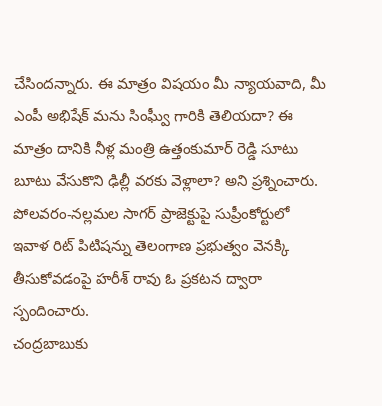చేసిందన్నారు. ఈ మాత్రం విషయం మీ న్యాయవాది, మీ ఎంపీ అభిషేక్ మను సింఘ్వీ గారికి తెలియదా? ఈ మాత్రం దానికి నీళ్ల మంత్రి ఉత్తంకుమార్ రెడ్డి సూటు బూటు వేసుకొని ఢిల్లీ వరకు వెళ్లాలా? అని ప్రశ్నించారు. పోలవరం-నల్లమల సాగర్ ప్రాజెక్టుపై సుప్రీంకోర్టులో ఇవాళ రిట్ పిటిషన్ను తెలంగాణ ప్రభుత్వం వెనక్కి తీసుకోవడంపై హరీశ్ రావు ఓ ప్రకటన ద్వారా స్పందించారు.
చంద్రబాబుకు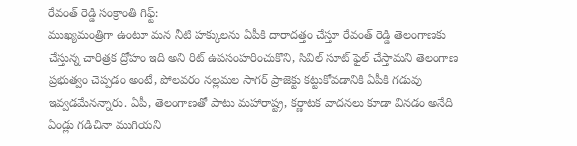రేవంత్ రెడ్డి సంక్రాంతి గిఫ్ట్:
ముఖ్యమంత్రిగా ఉంటూ మన నీటి హక్కులను ఏపీకి దారాదత్తం చేస్తూ రేవంత్ రెడ్డి తెలంగాణకు చేస్తున్న చారిత్రక ద్రోహం ఇది అని రిట్ ఉపసంహరించుకొని, సివిల్ సూట్ ఫైల్ చేస్తామని తెలంగాణ ప్రభుత్వం చెప్పడం అంటే, పోలవరం నల్లమల సాగర్ ప్రాజెక్టు కట్టుకోవడానికి ఏపీకి గడువు ఇవ్వడమేనన్నారు. ఏపీ, తెలంగాణతో పాటు మహారాష్ట్ర, కర్ణాటక వాదనలు కూడా వినడం అనేది ఏండ్లు గడిచినా ముగియని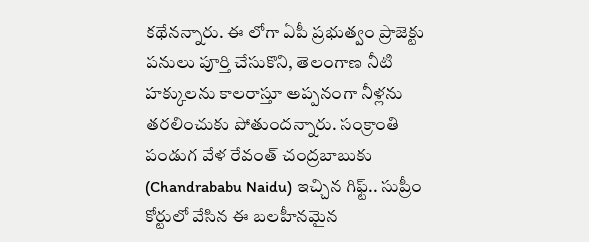కథేనన్నారు. ఈ లోగా ఏపీ ప్రభుత్వం ప్రాజెక్టు పనులు పూర్తి చేసుకొని, తెలంగాణ నీటి హక్కులను కాలరాస్తూ అప్పనంగా నీళ్లను తరలించుకు పోతుందన్నారు. సంక్రాంతి పండుగ వేళ రేవంత్ చంద్రబాబుకు (Chandrababu Naidu) ఇచ్చిన గిఫ్ట్.. సుప్రీం కోర్టులో వేసిన ఈ బలహీనమైన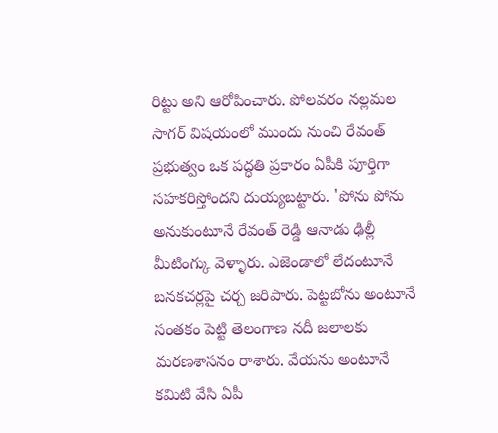రిట్టు అని ఆరోపించారు. పోలవరం నల్లమల సాగర్ విషయంలో ముందు నుంచి రేవంత్ ప్రభుత్వం ఒక పద్ధతి ప్రకారం ఏపీకి పూర్తిగా సహకరిస్తోందని దుయ్యబట్టారు. 'పోను పోను అనుకుంటూనే రేవంత్ రెడ్డి ఆనాడు ఢిల్లీ మీటింగ్కు వెళ్ళారు. ఎజెండాలో లేదంటూనే బనకచర్లపై చర్చ జరిపారు. పెట్టబోను అంటూనే సంతకం పెట్టి తెలంగాణ నదీ జలాలకు మరణశాసనం రాశారు. వేయను అంటూనే కమిటి వేసి ఏపీ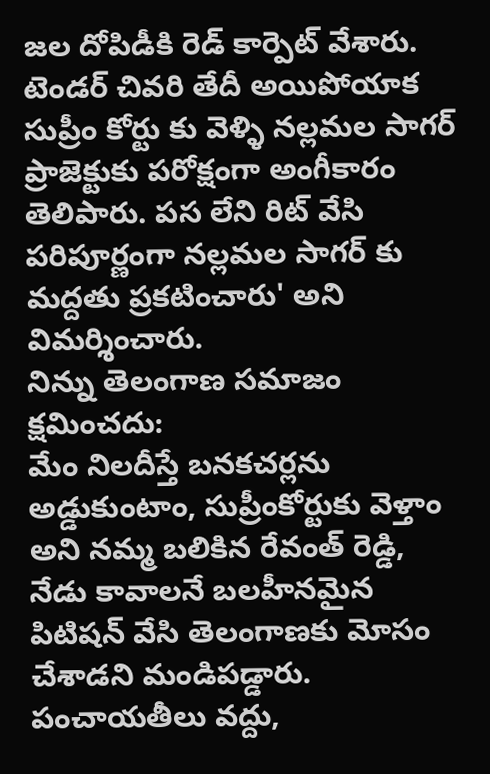జల దోపిడీకి రెడ్ కార్పెట్ వేశారు. టెండర్ చివరి తేదీ అయిపోయాక సుప్రీం కోర్టు కు వెళ్ళి నల్లమల సాగర్ ప్రాజెక్టుకు పరోక్షంగా అంగీకారం తెలిపారు. పస లేని రిట్ వేసి పరిపూర్ణంగా నల్లమల సాగర్ కు మద్దతు ప్రకటించారు' అని విమర్శించారు.
నిన్ను తెలంగాణ సమాజం క్షమించదు:
మేం నిలదీస్తే బనకచర్లను అడ్డుకుంటాం, సుప్రీంకోర్టుకు వెళ్తాం అని నమ్మ బలికిన రేవంత్ రెడ్డి, నేడు కావాలనే బలహీనమైన పిటిషన్ వేసి తెలంగాణకు మోసం చేశాడని మండిపడ్డారు. పంచాయతీలు వద్దు,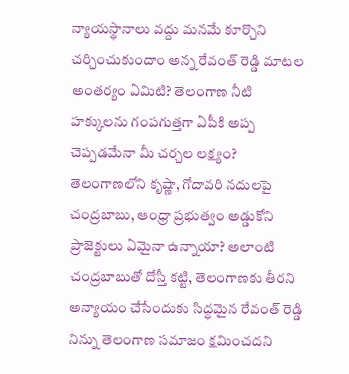న్యాయస్థానాలు వద్దు మనమే కూర్చొని చర్చించుకుందాం అన్న రేవంత్ రెడ్డి మాటల అంతర్యం ఏమిటి? తెలంగాణ నీటి హక్కులను గంపగుత్తగా ఏపీకి అప్ప చెప్పడమేనా మీ చర్చల లక్ష్యం? తెలంగాణలోని కృష్ణా, గోదావరి నదులపై చంద్రబాబు, ఆంధ్రా ప్రభుత్వం అడ్డుకోని ప్రాజెక్టులు ఏమైనా ఉన్నాయా? అలాంటి చంద్రబాబుతో దోస్తీ కట్టి, తెలంగాణకు తీరని అన్యాయం చేసేందుకు సిద్ధమైన రేవంత్ రెడ్డి నిన్ను తెలంగాణ సమాజం క్షమించదని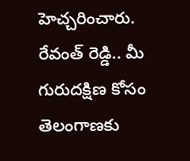హెచ్చరించారు. రేవంత్ రెడ్డి.. మీ గురుదక్షిణ కోసం తెలంగాణకు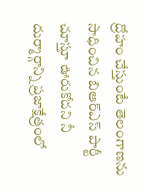ద్రోహం చేస్తుంటే తెలంగాణను సాధించిన బిఆర్ఎస్ పార్టీ చూస్తూ ఊరుకోదని నీ దుర్మార్గాన్ని ప్రజాక్షేత్రంలో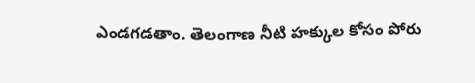ఎండగడతాం. తెలంగాణ నీటి హక్కుల కోసం పోరు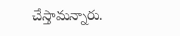చేస్తామన్నారు.